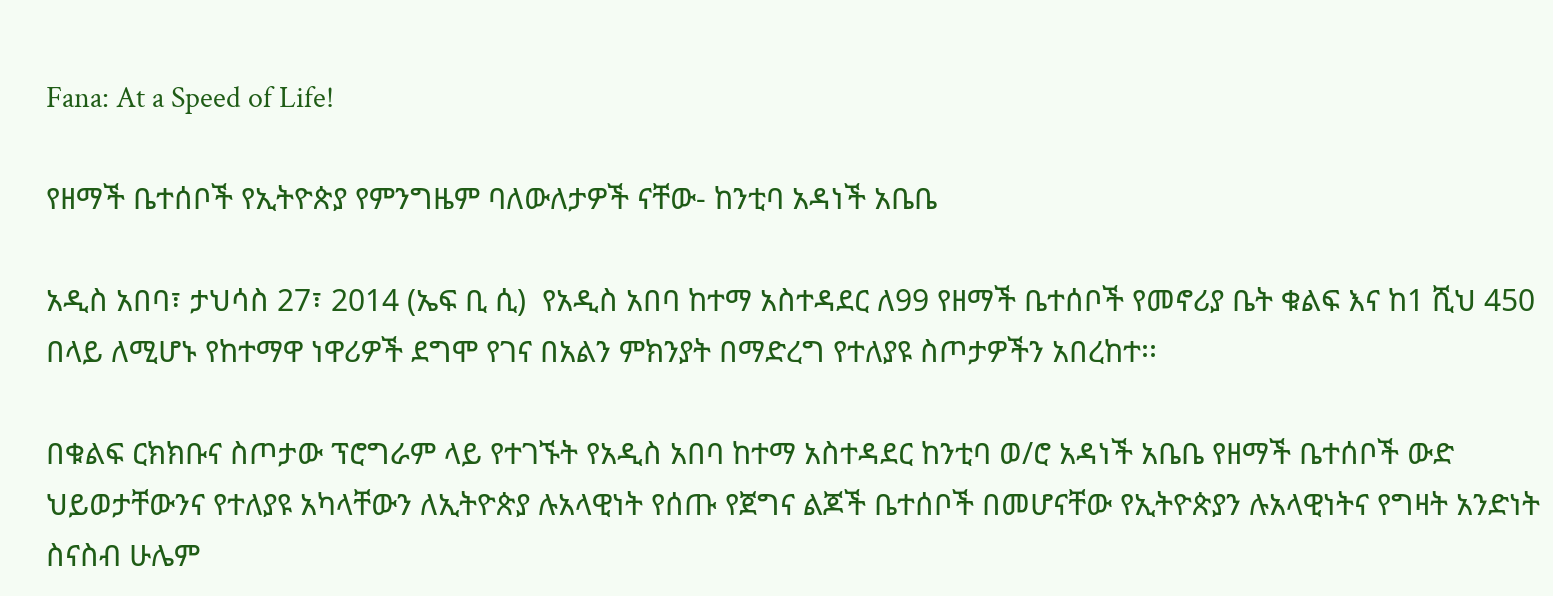Fana: At a Speed of Life!

የዘማች ቤተሰቦች የኢትዮጵያ የምንግዜም ባለውለታዎች ናቸው- ከንቲባ አዳነች አቤቤ

አዲስ አበባ፣ ታህሳስ 27፣ 2014 (ኤፍ ቢ ሲ)  የአዲስ አበባ ከተማ አስተዳደር ለ99 የዘማች ቤተሰቦች የመኖሪያ ቤት ቁልፍ እና ከ1 ሺህ 450 በላይ ለሚሆኑ የከተማዋ ነዋሪዎች ደግሞ የገና በአልን ምክንያት በማድረግ የተለያዩ ስጦታዎችን አበረከተ፡፡

በቁልፍ ርክክቡና ስጦታው ፕሮግራም ላይ የተገኙት የአዲስ አበባ ከተማ አስተዳደር ከንቲባ ወ/ሮ አዳነች አቤቤ የዘማች ቤተሰቦች ውድ ህይወታቸውንና የተለያዩ አካላቸውን ለኢትዮጵያ ሉአላዊነት የሰጡ የጀግና ልጆች ቤተሰቦች በመሆናቸው የኢትዮጵያን ሉአላዊነትና የግዛት አንድነት ስናስብ ሁሌም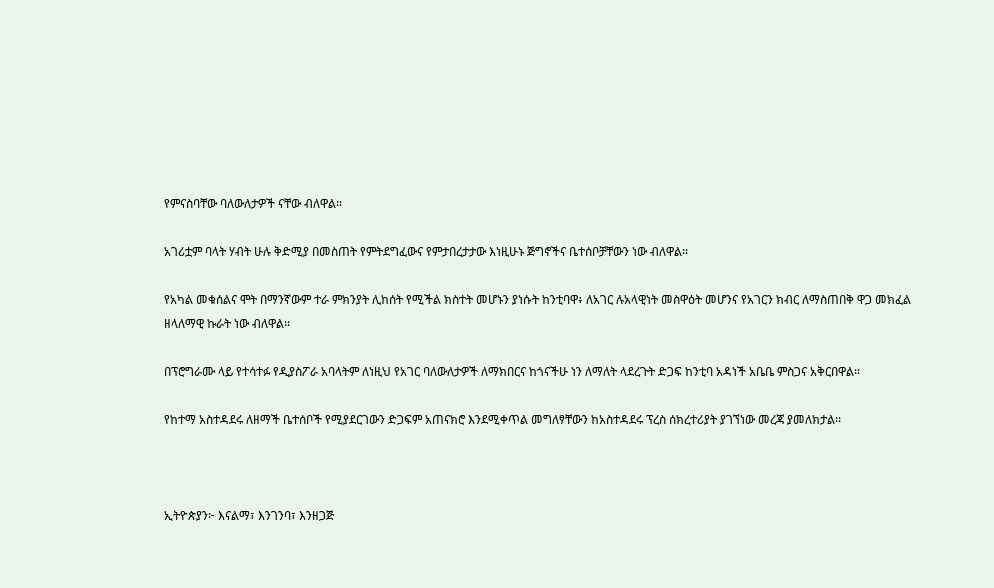የምናስባቸው ባለውለታዎች ናቸው ብለዋል፡፡

አገሪቷም ባላት ሃብት ሁሉ ቅድሚያ በመስጠት የምትደግፈውና የምታበረታታው እነዚሁኑ ጅግኖችና ቤተሰቦቻቸውን ነው ብለዋል፡፡

የአካል መቁሰልና ሞት በማንኛውም ተራ ምክንያት ሊከሰት የሚችል ክስተት መሆኑን ያነሱት ከንቲባዋ፥ ለአገር ሉአላዊነት መስዋዕት መሆንና የአገርን ክብር ለማስጠበቅ ዋጋ መክፈል ዘላለማዊ ኩራት ነው ብለዋል፡፡

በፕሮግራሙ ላይ የተሳተፉ የዲያስፖራ አባላትም ለነዚህ የአገር ባለውለታዎች ለማክበርና ከጎናችሁ ነን ለማለት ላደረጉት ድጋፍ ከንቲባ አዳነች አቤቤ ምስጋና አቅርበዋል፡፡

የከተማ አስተዳደሩ ለዘማች ቤተሰቦች የሚያደርገውን ድጋፍም አጠናክሮ እንደሚቀጥል መግለፃቸውን ከአስተዳደሩ ፕረስ ሰክረተሪያት ያገኘነው መረጃ ያመለክታል፡፡



ኢትዮጵያን፦ እናልማ፣ እንገንባ፣ እንዘጋጅ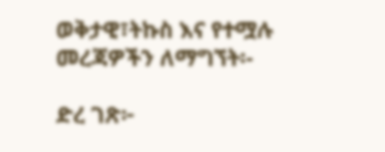ወቅታዊ፣ትኩስ እና የተሟሉ መረጃዎችን ለማግኘት፡-

ድረ ገጽ፦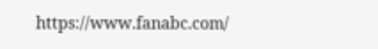https://www.fanabc.com/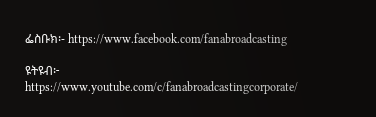ፌስቡክ፡- https://www.facebook.com/fanabroadcasting

ዩትዩብ፦ https://www.youtube.com/c/fanabroadcastingcorporate/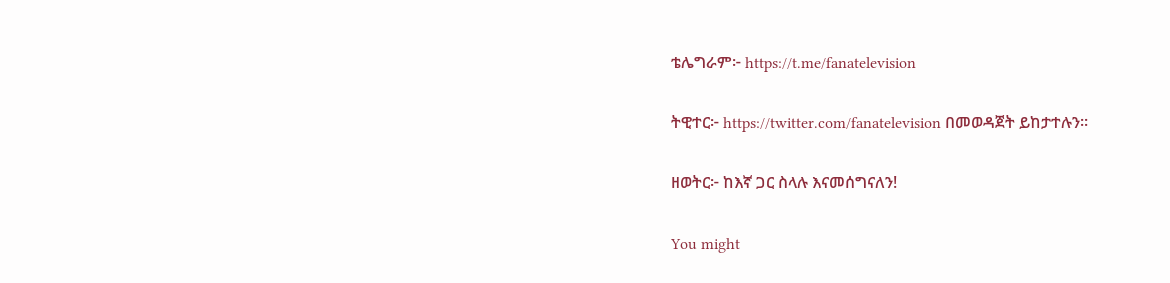ቴሌግራም፦ https://t.me/fanatelevision

ትዊተር፦ https://twitter.com/fanatelevision በመወዳጀት ይከታተሉን፡፡

ዘወትር፦ ከእኛ ጋር ስላሉ እናመሰግናለን!

You might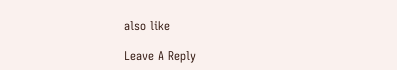also like

Leave A Reply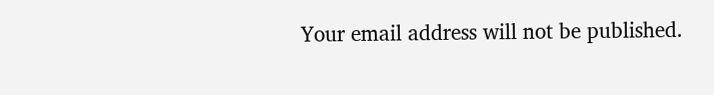Your email address will not be published.